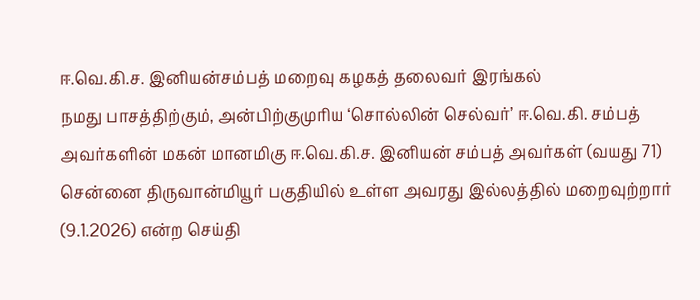ஈ.வெ.கி.ச. இனியன்சம்பத் மறைவு கழகத் தலைவர் இரங்கல்
நமது பாசத்திற்கும், அன்பிற்குமுரிய ‘சொல்லின் செல்வர்’ ஈ.வெ.கி. சம்பத் அவர்களின் மகன் மானமிகு ஈ.வெ.கி.ச. இனியன் சம்பத் அவர்கள் (வயது 71) சென்னை திருவான்மியூர் பகுதியில் உள்ள அவரது இல்லத்தில் மறைவுற்றார் (9.1.2026) என்ற செய்தி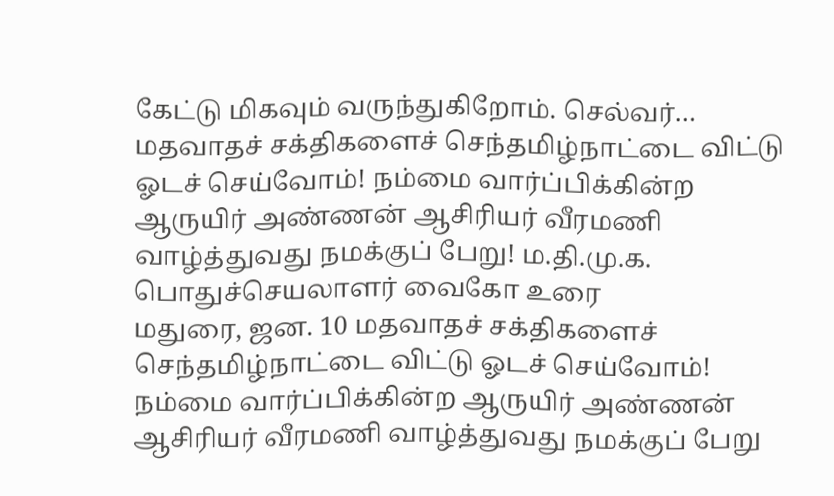கேட்டு மிகவும் வருந்துகிறோம். செல்வர்…
மதவாதச் சக்திகளைச் செந்தமிழ்நாட்டை விட்டு ஓடச் செய்வோம்! நம்மை வார்ப்பிக்கின்ற ஆருயிர் அண்ணன் ஆசிரியர் வீரமணி வாழ்த்துவது நமக்குப் பேறு! ம.தி.மு.க. பொதுச்செயலாளர் வைகோ உரை
மதுரை, ஜன. 10 மதவாதச் சக்திகளைச் செந்தமிழ்நாட்டை விட்டு ஓடச் செய்வோம்! நம்மை வார்ப்பிக்கின்ற ஆருயிர் அண்ணன் ஆசிரியர் வீரமணி வாழ்த்துவது நமக்குப் பேறு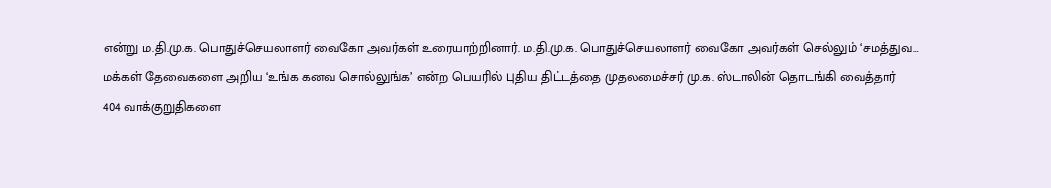என்று ம.தி.மு.க. பொதுச்செயலாளர் வைகோ அவர்கள் உரையாற்றினார். ம.தி.மு.க. பொதுச்செயலாளர் வைகோ அவர்கள் செல்லும் ‘சமத்துவ…
மக்கள் தேவைகளை அறிய ‘உங்க கனவ சொல்லுங்க’ என்ற பெயரில் புதிய திட்டத்தை முதலமைச்சர் மு.க. ஸ்டாலின் தொடங்கி வைத்தார்
404 வாக்குறுதிகளை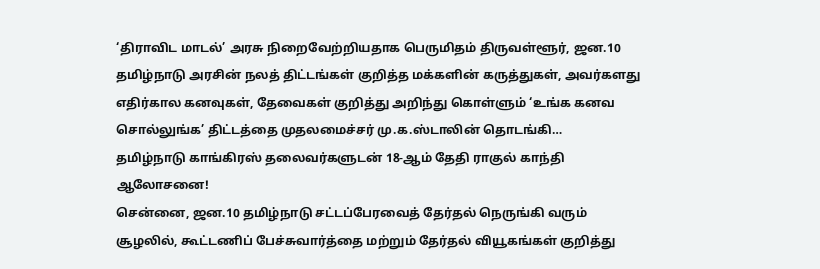‘திராவிட மாடல்’ அரசு நிறைவேற்றியதாக பெருமிதம் திருவள்ளூர், ஜன.10 தமிழ்நாடு அரசின் நலத் திட்டங்கள் குறித்த மக்களின் கருத்துகள், அவர்களது எதிர்கால கனவுகள், தேவைகள் குறித்து அறிந்து கொள்ளும் ‘உங்க கனவ சொல்லுங்க’ திட்டத்தை முதலமைச்சர் மு.க.ஸ்டாலின் தொடங்கி…
தமிழ்நாடு காங்கிரஸ் தலைவர்களுடன் 18-ஆம் தேதி ராகுல் காந்தி ஆலோசனை!
சென்னை, ஜன.10 தமிழ்நாடு சட்டப்பேரவைத் தேர்தல் நெருங்கி வரும் சூழலில், கூட்டணிப் பேச்சுவார்த்தை மற்றும் தேர்தல் வியூகங்கள் குறித்து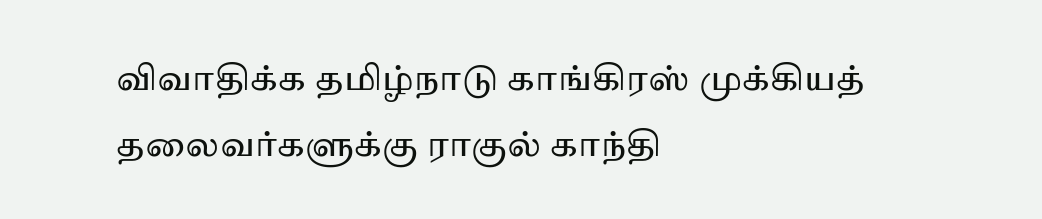விவாதிக்க தமிழ்நாடு காங்கிரஸ் முக்கியத் தலைவர்களுக்கு ராகுல் காந்தி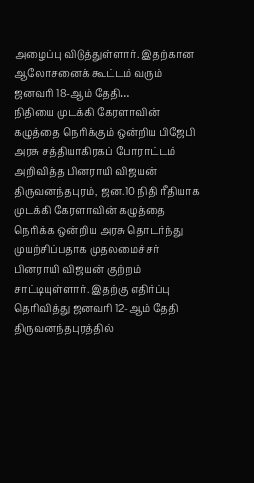அழைப்பு விடுத்துள்ளார். இதற்கான ஆலோசனைக் கூட்டம் வரும் ஜனவரி 18-ஆம் தேதி…
நிதியை முடக்கி கேரளாவின் கழுத்தை நெரிக்கும் ஒன்றிய பிஜேபி அரசு சத்தியாகிரகப் போராட்டம் அறிவித்த பினராயி விஜயன்
திருவனந்தபுரம், ஜன.10 நிதி ரீதியாக முடக்கி கேரளாவின் கழுத்தை நெரிக்க ஒன்றிய அரசு தொடர்ந்து முயற்சிப்பதாக முதலமைச்சர் பினராயி விஜயன் குற்றம் சாட்டியுள்ளார். இதற்கு எதிர்ப்பு தெரிவித்து ஜனவரி 12-ஆம் தேதி திருவனந்தபுரத்தில்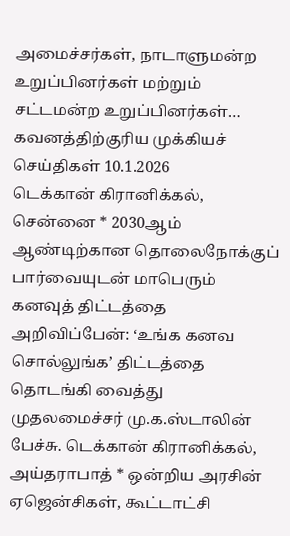அமைச்சர்கள், நாடாளுமன்ற உறுப்பினர்கள் மற்றும் சட்டமன்ற உறுப்பினர்கள்…
கவனத்திற்குரிய முக்கியச் செய்திகள் 10.1.2026
டெக்கான் கிரானிக்கல், சென்னை * 2030ஆம் ஆண்டிற்கான தொலைநோக்குப் பார்வையுடன் மாபெரும் கனவுத் திட்டத்தை அறிவிப்பேன்: ‘உங்க கனவ சொல்லுங்க’ திட்டத்தை தொடங்கி வைத்து முதலமைச்சர் மு.க.ஸ்டாலின் பேச்சு. டெக்கான் கிரானிக்கல், அய்தராபாத் * ஒன்றிய அரசின் ஏஜென்சிகள், கூட்டாட்சி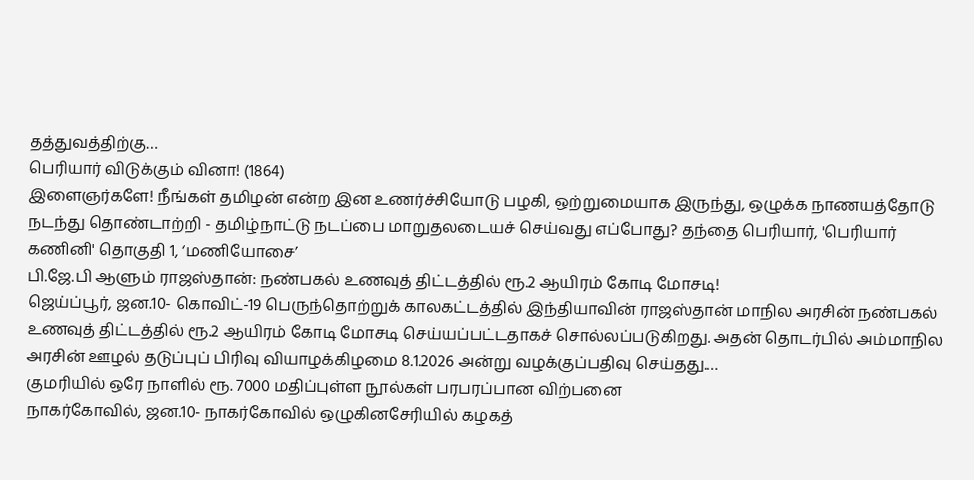தத்துவத்திற்கு…
பெரியார் விடுக்கும் வினா! (1864)
இளைஞர்களே! நீங்கள் தமிழன் என்ற இன உணர்ச்சியோடு பழகி, ஒற்றுமையாக இருந்து, ஒழுக்க நாணயத்தோடு நடந்து தொண்டாற்றி - தமிழ்நாட்டு நடப்பை மாறுதலடையச் செய்வது எப்போது? தந்தை பெரியார், 'பெரியார் கணினி' தொகுதி 1, ‘மணியோசை’
பி.ஜே.பி ஆளும் ராஜஸ்தான்: நண்பகல் உணவுத் திட்டத்தில் ரூ.2 ஆயிரம் கோடி மோசடி!
ஜெய்ப்பூர், ஜன.10- கொவிட்-19 பெருந்தொற்றுக் காலகட்டத்தில் இந்தியாவின் ராஜஸ்தான் மாநில அரசின் நண்பகல் உணவுத் திட்டத்தில் ரூ.2 ஆயிரம் கோடி மோசடி செய்யப்பட்டதாகச் சொல்லப்படுகிறது. அதன் தொடர்பில் அம்மாநில அரசின் ஊழல் தடுப்புப் பிரிவு வியாழக்கிழமை 8.1.2026 அன்று வழக்குப்பதிவு செய்தது.…
குமரியில் ஒரே நாளில் ரூ. 7000 மதிப்புள்ள நூல்கள் பரபரப்பான விற்பனை
நாகர்கோவில், ஜன.10- நாகர்கோவில் ஒழுகினசேரியில் கழகத்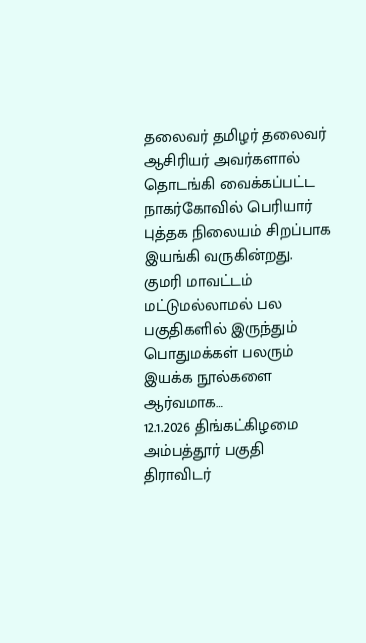தலைவர் தமிழர் தலைவர் ஆசிரியர் அவர்களால் தொடங்கி வைக்கப்பட்ட நாகர்கோவில் பெரியார் புத்தக நிலையம் சிறப்பாக இயங்கி வருகின்றது. குமரி மாவட்டம் மட்டுமல்லாமல் பல பகுதிகளில் இருந்தும் பொதுமக்கள் பலரும் இயக்க நூல்களை ஆர்வமாக…
12.1.2026 திங்கட்கிழமை அம்பத்தூர் பகுதி திராவிடர்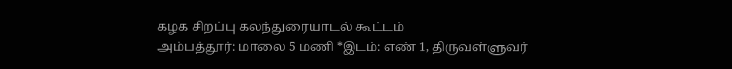கழக சிறப்பு கலந்துரையாடல் கூட்டம்
அம்பத்தூர்: மாலை 5 மணி *இடம்: எண் 1, திருவள்ளுவர்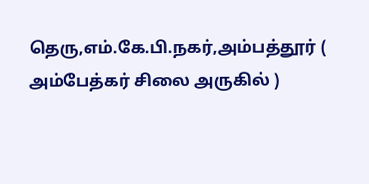தெரு,எம்.கே.பி.நகர்,அம்பத்தூர் ( அம்பேத்கர் சிலை அருகில் )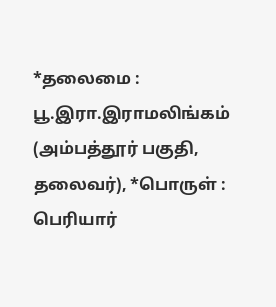*தலைமை : பூ.இரா.இராமலிங்கம் (அம்பத்தூர் பகுதி, தலைவர்), *பொருள் : பெரியார்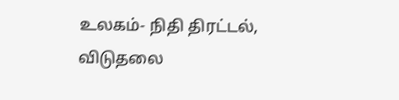உலகம்- நிதி திரட்டல், விடுதலை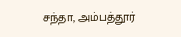சந்தா, அம்பத்தூர்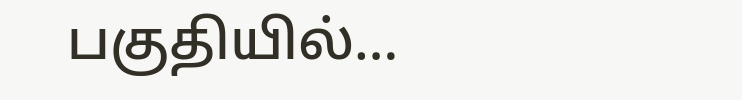பகுதியில்…